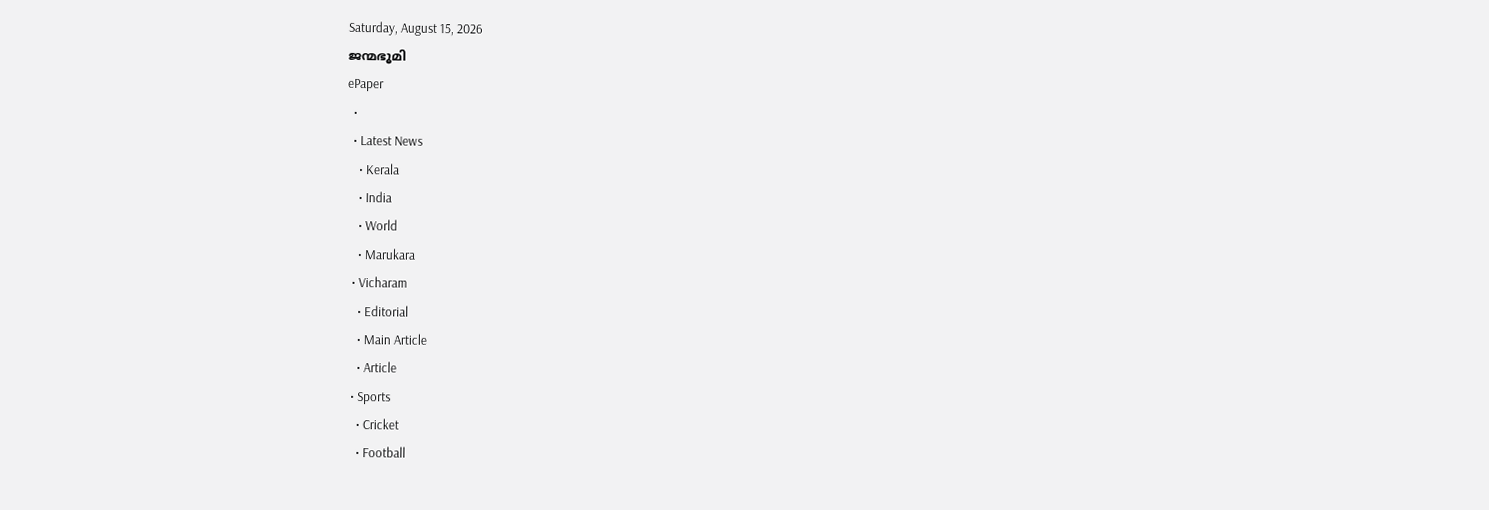Saturday, August 15, 2026
ജന്മഭൂമി
ePaper
  •
  • Latest News
    • Kerala
    • India
    • World
    • Marukara
  • Vicharam
    • Editorial
    • Main Article
    • Article
  • Sports
    • Cricket
    • Football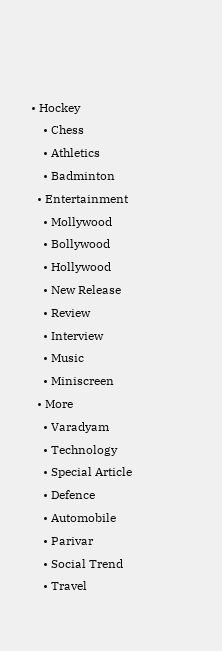• Hockey
    • Chess
    • Athletics
    • Badminton
  • Entertainment
    • Mollywood
    • Bollywood
    • Hollywood
    • New Release
    • Review
    • Interview
    • Music
    • Miniscreen
  • More
    • Varadyam
    • Technology
    • Special Article
    • Defence
    • Automobile
    • Parivar
    • Social Trend
    • Travel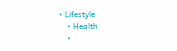• Lifestyle
    • Health
    •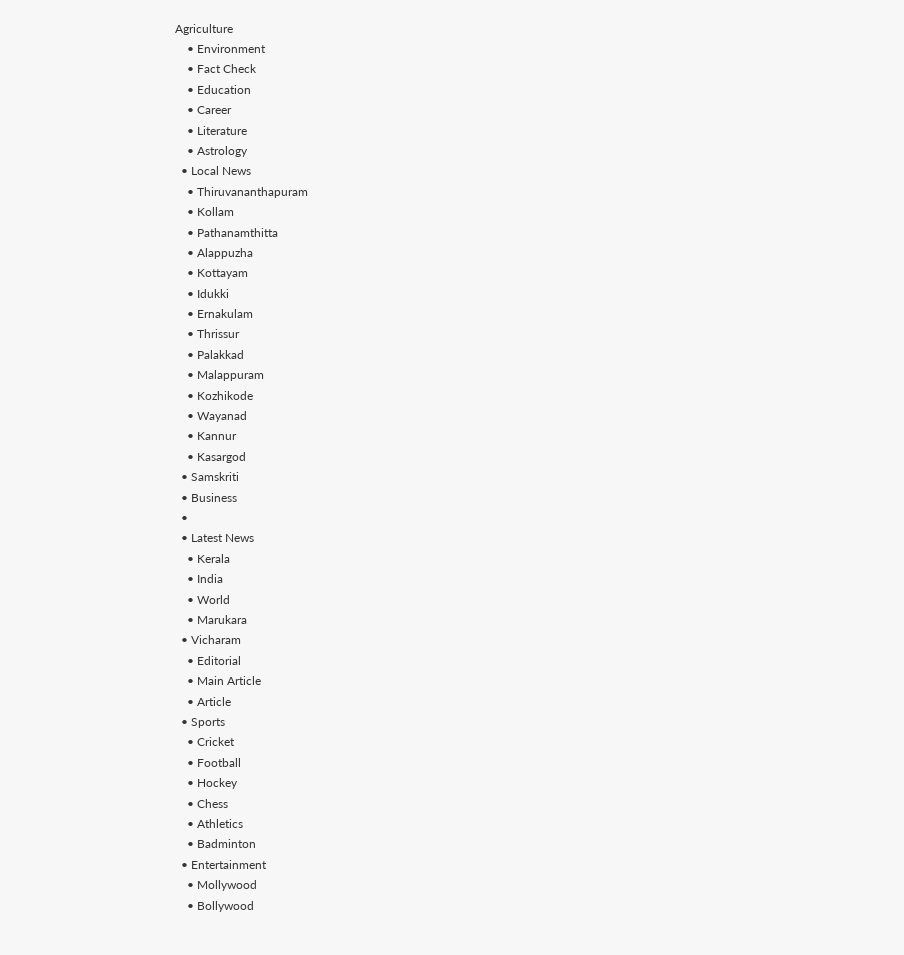Agriculture
    • Environment
    • Fact Check
    • Education
    • Career
    • Literature
    • Astrology
  • Local News
    • Thiruvananthapuram
    • Kollam
    • Pathanamthitta
    • Alappuzha
    • Kottayam
    • Idukki
    • Ernakulam
    • Thrissur
    • Palakkad
    • Malappuram
    • Kozhikode
    • Wayanad
    • Kannur
    • Kasargod
  • Samskriti
  • Business
  •
  • Latest News
    • Kerala
    • India
    • World
    • Marukara
  • Vicharam
    • Editorial
    • Main Article
    • Article
  • Sports
    • Cricket
    • Football
    • Hockey
    • Chess
    • Athletics
    • Badminton
  • Entertainment
    • Mollywood
    • Bollywood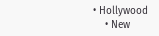• Hollywood
    • New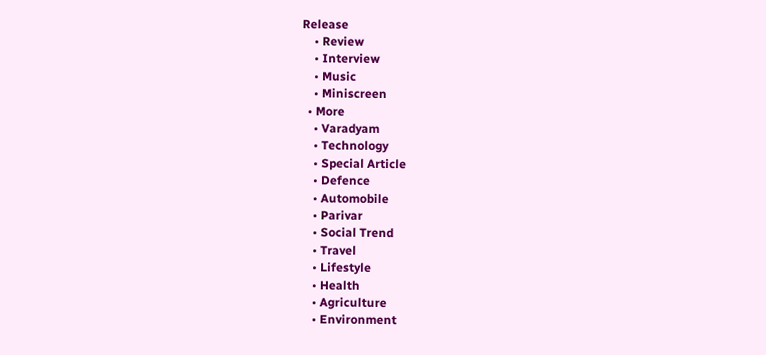Release
    • Review
    • Interview
    • Music
    • Miniscreen
  • More
    • Varadyam
    • Technology
    • Special Article
    • Defence
    • Automobile
    • Parivar
    • Social Trend
    • Travel
    • Lifestyle
    • Health
    • Agriculture
    • Environment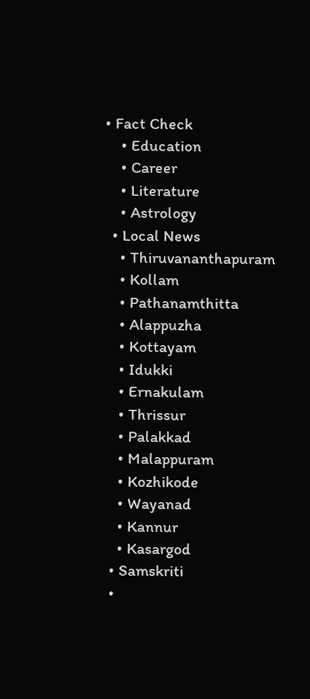• Fact Check
    • Education
    • Career
    • Literature
    • Astrology
  • Local News
    • Thiruvananthapuram
    • Kollam
    • Pathanamthitta
    • Alappuzha
    • Kottayam
    • Idukki
    • Ernakulam
    • Thrissur
    • Palakkad
    • Malappuram
    • Kozhikode
    • Wayanad
    • Kannur
    • Kasargod
  • Samskriti
  •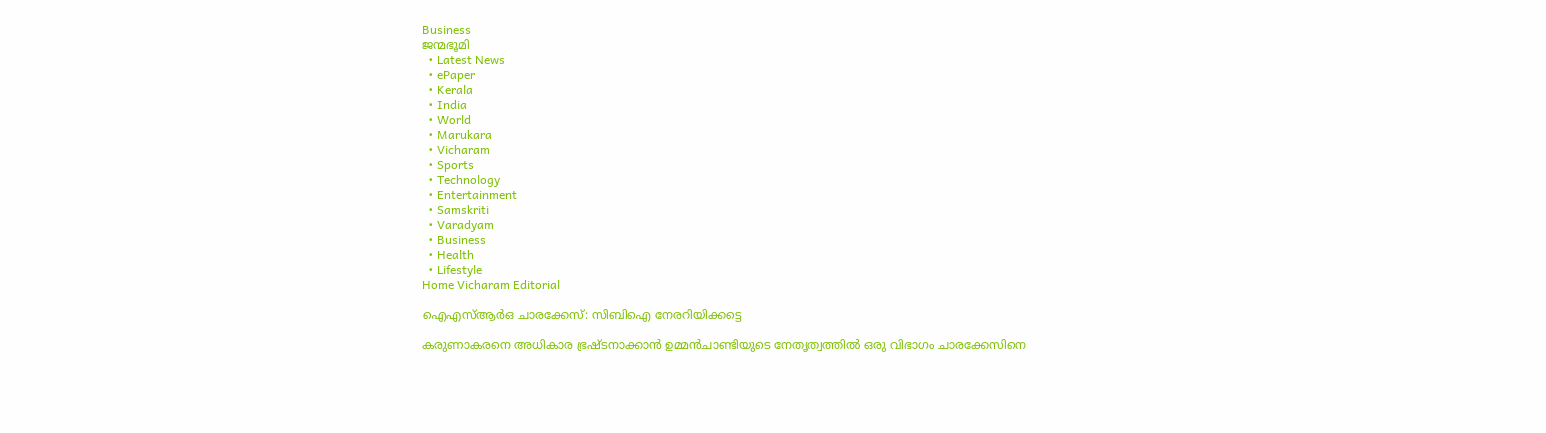Business
ജന്മഭൂമി
  • Latest News
  • ePaper
  • Kerala
  • India
  • World
  • Marukara
  • Vicharam
  • Sports
  • Technology
  • Entertainment
  • Samskriti
  • Varadyam
  • Business
  • Health
  • Lifestyle
Home Vicharam Editorial

ഐഎസ്ആര്‍ഒ ചാരക്കേസ്: സിബിഐ നേരറിയിക്കട്ടെ

കരുണാകരനെ അധികാര ഭ്രഷ്ടനാക്കാന്‍ ഉമ്മന്‍ചാണ്ടിയുടെ നേതൃത്വത്തില്‍ ഒരു വിഭാഗം ചാരക്കേസിനെ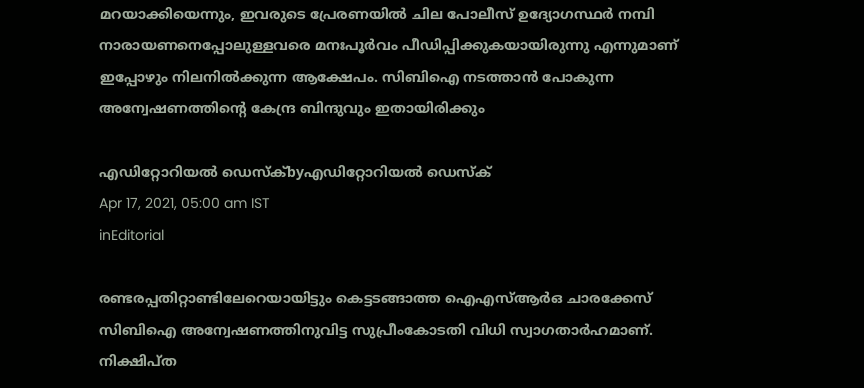മറയാക്കിയെന്നും, ഇവരുടെ പ്രേരണയില്‍ ചില പോലീസ് ഉദ്യോഗസ്ഥര്‍ നമ്പി നാരായണനെപ്പോലുള്ളവരെ മനഃപൂര്‍വം പീഡിപ്പിക്കുകയായിരുന്നു എന്നുമാണ് ഇപ്പോഴും നിലനില്‍ക്കുന്ന ആക്ഷേപം. സിബിഐ നടത്താന്‍ പോകുന്ന അന്വേഷണത്തിന്റെ കേന്ദ്ര ബിന്ദുവും ഇതായിരിക്കും

എഡിറ്റോറിയൽ ഡെസ്ക്byഎഡിറ്റോറിയൽ ഡെസ്ക്
Apr 17, 2021, 05:00 am IST
inEditorial

രണ്ടരപ്പതിറ്റാണ്ടിലേറെയായിട്ടും കെട്ടടങ്ങാത്ത ഐഎസ്ആര്‍ഒ ചാരക്കേസ് സിബിഐ അന്വേഷണത്തിനുവിട്ട സുപ്രീംകോടതി വിധി സ്വാഗതാര്‍ഹമാണ്. നിക്ഷിപ്ത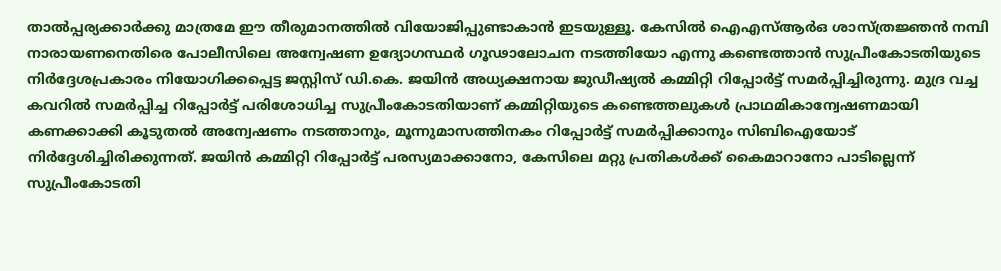താല്‍പ്പര്യക്കാര്‍ക്കു മാത്രമേ ഈ തീരുമാനത്തില്‍ വിയോജിപ്പുണ്ടാകാന്‍ ഇടയുള്ളൂ. കേസില്‍ ഐഎസ്ആര്‍ഒ ശാസ്ത്രജ്ഞന്‍ നമ്പി നാരായണനെതിരെ പോലീസിലെ അന്വേഷണ ഉദ്യോഗസ്ഥര്‍ ഗൂഢാലോചന നടത്തിയോ എന്നു കണ്ടെത്താന്‍ സുപ്രീംകോടതിയുടെ നിര്‍ദ്ദേശപ്രകാരം നിയോഗിക്കപ്പെട്ട ജസ്റ്റിസ് ഡി.കെ. ജയിന്‍ അധ്യക്ഷനായ ജുഡീഷ്യല്‍ കമ്മിറ്റി റിപ്പോര്‍ട്ട് സമര്‍പ്പിച്ചിരുന്നു. മുദ്ര വച്ച കവറില്‍ സമര്‍പ്പിച്ച റിപ്പോര്‍ട്ട് പരിശോധിച്ച സുപ്രീംകോടതിയാണ് കമ്മിറ്റിയുടെ കണ്ടെത്തലുകള്‍ പ്രാഥമികാന്വേഷണമായി കണക്കാക്കി കൂടുതല്‍ അന്വേഷണം നടത്താനും, മൂന്നുമാസത്തിനകം റിപ്പോര്‍ട്ട് സമര്‍പ്പിക്കാനും സിബിഐയോട് നിര്‍ദ്ദേശിച്ചിരിക്കുന്നത്. ജയിന്‍ കമ്മിറ്റി റിപ്പോര്‍ട്ട് പരസ്യമാക്കാനോ, കേസിലെ മറ്റു പ്രതികള്‍ക്ക് കൈമാറാനോ പാടില്ലെന്ന് സുപ്രീംകോടതി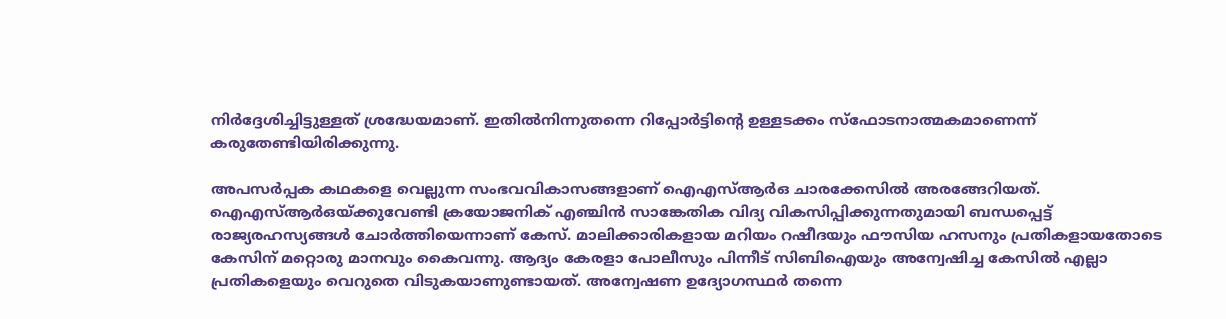നിര്‍ദ്ദേശിച്ചിട്ടുള്ളത് ശ്രദ്ധേയമാണ്. ഇതില്‍നിന്നുതന്നെ റിപ്പോര്‍ട്ടിന്റെ ഉള്ളടക്കം സ്‌ഫോടനാത്മകമാണെന്ന് കരുതേണ്ടിയിരിക്കുന്നു.

അപസര്‍പ്പക കഥകളെ വെല്ലുന്ന സംഭവവികാസങ്ങളാണ് ഐഎസ്ആര്‍ഒ ചാരക്കേസില്‍ അരങ്ങേറിയത്. ഐഎസ്ആര്‍ഒയ്‌ക്കുവേണ്ടി ക്രയോജനിക് എഞ്ചിന്‍ സാങ്കേതിക വിദ്യ വികസിപ്പിക്കുന്നതുമായി ബന്ധപ്പെട്ട് രാജ്യരഹസ്യങ്ങള്‍ ചോര്‍ത്തിയെന്നാണ് കേസ്. മാലിക്കാരികളായ മറിയം റഷീദയും ഫൗസിയ ഹസനും പ്രതികളായതോടെ കേസിന് മറ്റൊരു മാനവും കൈവന്നു. ആദ്യം കേരളാ പോലീസും പിന്നീട് സിബിഐയും അന്വേഷിച്ച കേസില്‍ എല്ലാ പ്രതികളെയും വെറുതെ വിടുകയാണുണ്ടായത്. അന്വേഷണ ഉദ്യോഗസ്ഥര്‍ തന്നെ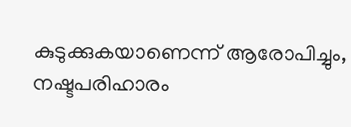കുടുക്കുകയാണെന്ന് ആരോപിച്ചും, നഷ്ടപരിഹാരം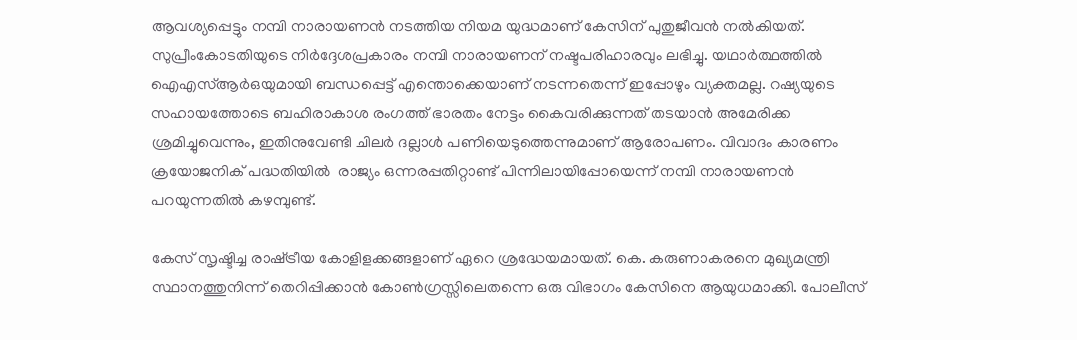ആവശ്യപ്പെട്ടും നമ്പി നാരായണന്‍ നടത്തിയ നിയമ യുദ്ധമാണ് കേസിന് പുതുജീവന്‍ നല്‍കിയത്. സുപ്രീംകോടതിയുടെ നിര്‍ദ്ദേശപ്രകാരം നമ്പി നാരായണന് നഷ്ടപരിഹാരവും ലഭിച്ചു. യഥാര്‍ത്ഥത്തില്‍ ഐഎസ്ആര്‍ഒയുമായി ബന്ധപ്പെട്ട് എന്തൊക്കെയാണ് നടന്നതെന്ന് ഇപ്പോഴും വ്യക്തമല്ല. റഷ്യയുടെ സഹായത്തോടെ ബഹിരാകാശ രംഗത്ത് ഭാരതം നേട്ടം കൈവരിക്കുന്നത് തടയാന്‍ അമേരിക്ക ശ്രമിച്ചുവെന്നും, ഇതിനുവേണ്ടി ചിലര്‍ ദല്ലാള്‍ പണിയെടുത്തെന്നുമാണ് ആരോപണം. വിവാദം കാരണം ക്രയോജനിക് പദ്ധതിയില്‍  രാജ്യം ഒന്നരപ്പതിറ്റാണ്ട് പിന്നിലായിപ്പോയെന്ന് നമ്പി നാരായണന്‍ പറയുന്നതില്‍ കഴമ്പുണ്ട്.

കേസ് സൃഷ്ടിച്ച രാഷ്‌ട്രീയ കോളിളക്കങ്ങളാണ് ഏറെ ശ്രദ്ധേയമായത്. കെ. കരുണാകരനെ മുഖ്യമന്ത്രി സ്ഥാനത്തുനിന്ന് തെറിപ്പിക്കാന്‍ കോണ്‍ഗ്രസ്സിലെതന്നെ ഒരു വിഭാഗം കേസിനെ ആയുധമാക്കി. പോലീസ്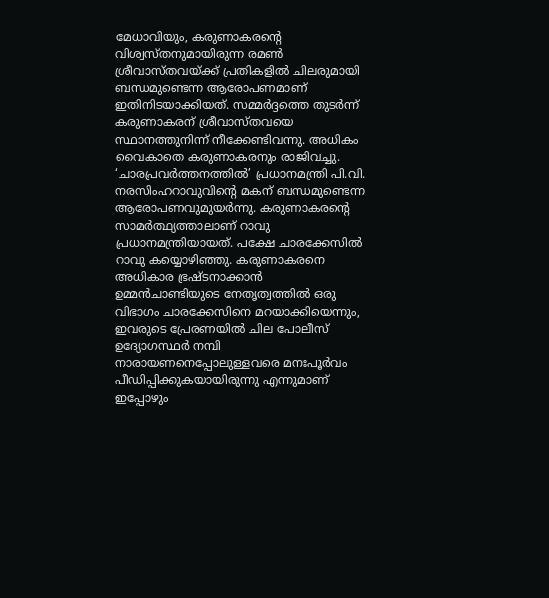മേധാവിയും, കരുണാകരന്റെ വിശ്വസ്തനുമായിരുന്ന രമണ്‍ ശ്രീവാസ്തവയ്‌ക്ക് പ്രതികളില്‍ ചിലരുമായി ബന്ധമുണ്ടെന്ന ആരോപണമാണ് ഇതിനിടയാക്കിയത്. സമ്മര്‍ദ്ദത്തെ തുടര്‍ന്ന് കരുണാകരന് ശ്രീവാസ്തവയെ സ്ഥാനത്തുനിന്ന് നീക്കേണ്ടിവന്നു. അധികം വൈകാതെ കരുണാകരനും രാജിവച്ചു. ‘ചാരപ്രവര്‍ത്തനത്തില്‍’ പ്രധാനമന്ത്രി പി.വി. നരസിംഹറാവുവിന്റെ മകന് ബന്ധമുണ്ടെന്ന ആരോപണവുമുയര്‍ന്നു. കരുണാകരന്റെ സാമര്‍ത്ഥ്യത്താലാണ് റാവു പ്രധാനമന്ത്രിയായത്. പക്ഷേ ചാരക്കേസില്‍ റാവു കയ്യൊഴിഞ്ഞു. കരുണാകരനെ അധികാര ഭ്രഷ്ടനാക്കാന്‍ ഉമ്മന്‍ചാണ്ടിയുടെ നേതൃത്വത്തില്‍ ഒരു വിഭാഗം ചാരക്കേസിനെ മറയാക്കിയെന്നും, ഇവരുടെ പ്രേരണയില്‍ ചില പോലീസ് ഉദ്യോഗസ്ഥര്‍ നമ്പി നാരായണനെപ്പോലുള്ളവരെ മനഃപൂര്‍വം പീഡിപ്പിക്കുകയായിരുന്നു എന്നുമാണ് ഇപ്പോഴും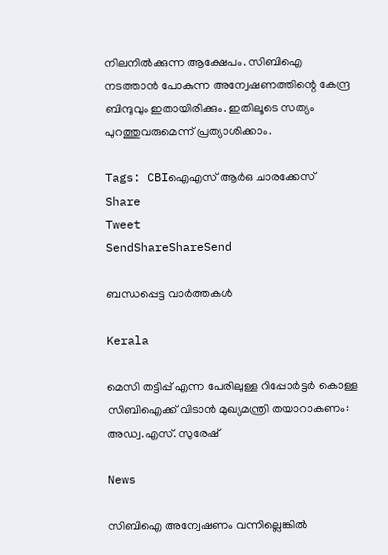നിലനില്‍ക്കുന്ന ആക്ഷേപം. സിബിഐ നടത്താന്‍ പോകുന്ന അന്വേഷണത്തിന്റെ കേന്ദ്ര ബിന്ദുവും ഇതായിരിക്കും. ഇതിലൂടെ സത്യം പുറത്തുവരുമെന്ന് പ്രത്യാശിക്കാം.

Tags: CBIഐഎസ് ആര്‍ഒ ചാരക്കേസ്
Share
Tweet
SendShareShareSend

ബന്ധപ്പെട്ട വാര്‍ത്തകള്‍

Kerala

മെസി തട്ടിപ്പ് എന്ന പേരിലുള്ള റിപ്പോർട്ടർ കൊള്ള സിബിഐക്ക് വിടാൻ മുഖ്യമന്ത്രി തയാറാകണം: അഡ്വ.എസ്. സുരേഷ്

News

സിബിഐ അന്വേഷണം വന്നില്ലെങ്കിൽ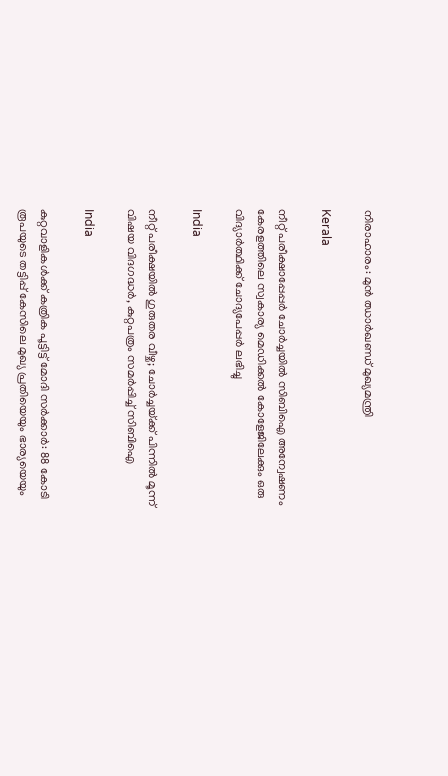നിരാഹാരം: മുൻ ഝാർഖണ്ഡ് മുഖ്യമന്ത്രി

Kerala

നീറ്റ് പരീക്ഷാപ്പേപ്പർ ചോർച്ചയില്‍ സിബിഐ അന്വേഷണം കേരളത്തിലെ സ്വകാര്യ മെഡിക്കൽ കോളേജിലേക്കും ഒരു വിദ്യാര്‍ത്ഥിക്ക് ചോദ്യപേപ്പര്‍ ലഭിച്ചു

India

നീറ്റ് പരീക്ഷയിൽ ഗുരുതര വീഴ്ച; ചോർച്ചയ്‌ക്ക് പിന്നിൽ മൂന്ന് വിഷയ വിദഗദ്ധർ, കുറ്റപത്രം സമർപ്പിച്ച് സിബിഐ

India

കുറ്റവാളികൾക്ക് കത്രിക പൂട്ടിട്ട് മോദി സർക്കാർ: 88 കോടി രൂപയുടെ തട്ടിപ്പ് കേസിലെ മുഖ്യ പ്രതിയെയും ഭാര്യയെയും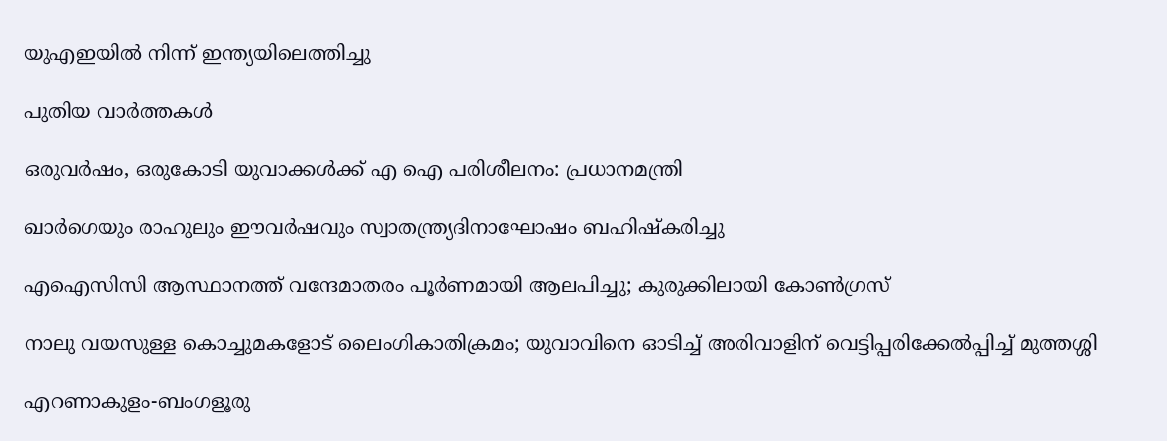യുഎഇയിൽ നിന്ന് ഇന്ത്യയിലെത്തിച്ചു

പുതിയ വാര്‍ത്തകള്‍

ഒരുവർഷം, ഒരുകോടി യുവാക്കൾക്ക് എ ഐ പരിശീലനം: പ്രധാനമന്ത്രി

ഖാർഗെയും രാഹുലും ഈവർഷവും സ്വാതന്ത്ര്യദിനാഘോഷം ബഹിഷ്‌കരിച്ചു

എഐസിസി ആസ്ഥാനത്ത് വന്ദേമാതരം പൂർണമായി ആലപിച്ചു; കുരുക്കിലായി കോൺഗ്രസ്

നാലു വയസുള്ള കൊച്ചുമകളോട് ലൈംഗികാതിക്രമം; യുവാവിനെ ഓടിച്ച് അരിവാളിന് വെട്ടിപ്പരിക്കേൽപ്പിച്ച് മുത്തശ്ശി

എറണാകുളം-ബംഗളൂരു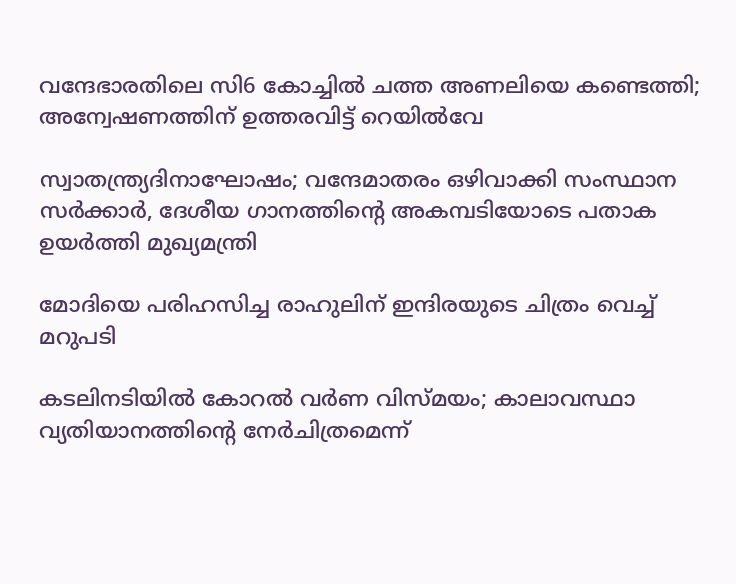വന്ദേഭാരതിലെ സി6 കോച്ചിൽ ചത്ത അണലിയെ കണ്ടെത്തി; അന്വേഷണത്തിന് ഉത്തരവിട്ട് റെയിൽവേ

സ്വാതന്ത്ര്യദിനാഘോഷം; വന്ദേമാതരം ഒഴിവാക്കി സംസ്ഥാന സര്‍ക്കാര്‍, ദേശീയ ഗാനത്തിന്റെ അകമ്പടിയോടെ പതാക ഉയർത്തി മുഖ്യമന്ത്രി

മോദിയെ പരിഹസിച്ച രാഹുലിന് ഇന്ദിരയുടെ ചിത്രം വെച്ച് മറുപടി

കടലിനടിയില്‍ കോറല്‍ വര്‍ണ വിസ്മയം; കാലാവസ്ഥാ വ്യതിയാനത്തിന്റെ നേര്‍ചിത്രമെന്ന്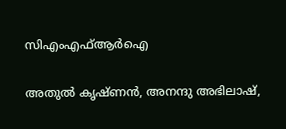സിഎംഎഫ്ആര്‍ഐ

അതുല്‍ കൃഷ്ണന്‍, അനന്ദു അഭിലാഷ്,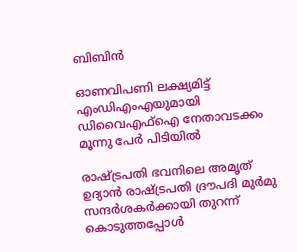ബിബിന്‍

ഓണവിപണി ലക്ഷ്യമിട്ട് എംഡിഎംഎയുമായി ഡിവൈഎഫ്‌ഐ നേതാവടക്കം മൂന്നു പേർ പിടിയിൽ

രാഷ്ട്രപതി ഭവനിലെ അമൃത് ഉദ്യാന്‍ രാഷ്ട്രപതി ദ്രൗപദി മുര്‍മു സന്ദര്‍ശകര്‍ക്കായി തുറന്ന് കൊടുത്തപ്പോള്‍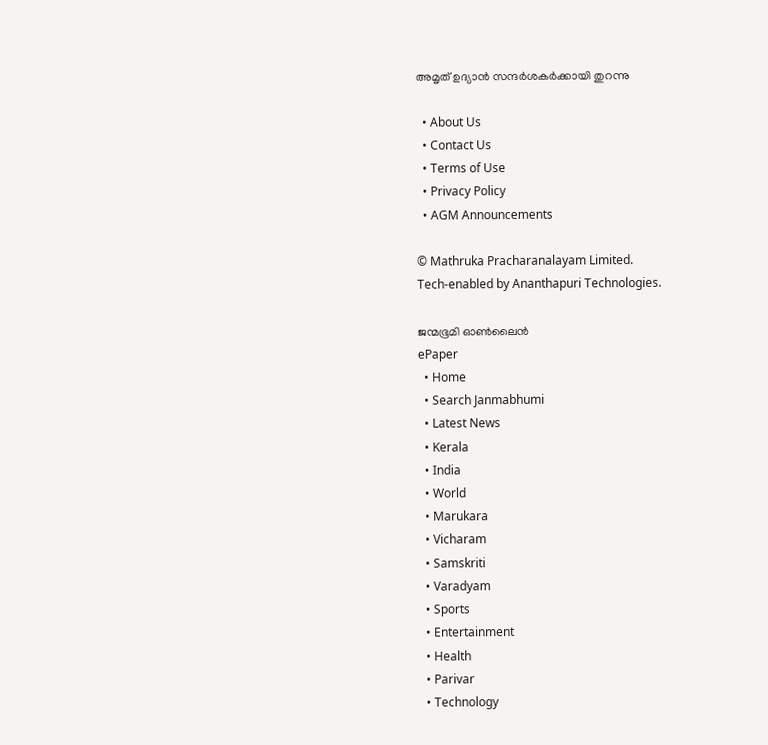അമൃത് ഉദ്യാന്‍ സന്ദര്‍ശകര്‍ക്കായി തുറന്നു

  • About Us
  • Contact Us
  • Terms of Use
  • Privacy Policy
  • AGM Announcements

© Mathruka Pracharanalayam Limited.
Tech-enabled by Ananthapuri Technologies.

ജന്മഭൂമി ഓണ്‍ലൈന്‍
ePaper
  • Home
  • Search Janmabhumi
  • Latest News
  • Kerala
  • India
  • World
  • Marukara
  • Vicharam
  • Samskriti
  • Varadyam
  • Sports
  • Entertainment
  • Health
  • Parivar
  • Technology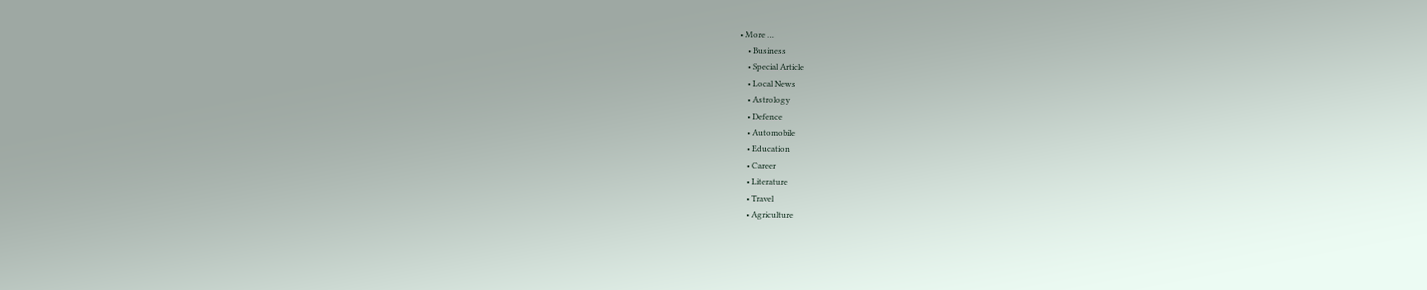• More …
    • Business
    • Special Article
    • Local News
    • Astrology
    • Defence
    • Automobile
    • Education
    • Career
    • Literature
    • Travel
    • Agriculture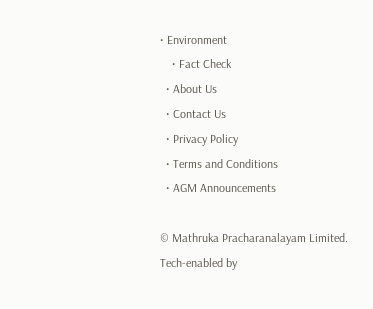• Environment
    • Fact Check
  • About Us
  • Contact Us
  • Privacy Policy
  • Terms and Conditions
  • AGM Announcements

© Mathruka Pracharanalayam Limited.
Tech-enabled by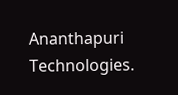Ananthapuri Technologies.